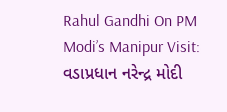Rahul Gandhi On PM Modi’s Manipur Visit: વડાપ્રધાન નરેન્દ્ર મોદી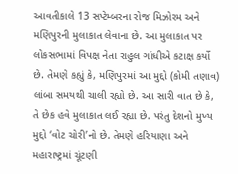આવતીકાલે 13 સપ્ટેમ્બરના રોજ મિઝોરમ અને મણિપુરની મુલાકાત લેવાના છે. આ મુલાકાત પર લોકસભામાં વિપક્ષ નેતા રાહુલ ગાંધીએ કટાક્ષ કર્યો છે. તેમણે કહ્યું કે, મણિપુરમાં આ મુદ્દો (કોમી તણાવ) લાંબા સમયથી ચાલી રહ્યો છે. આ સારી વાત છે કે, તે છેક હવે મુલાકાત લઈ રહ્યા છે. પરંતુ દેશનો મુખ્ય મુદ્દો ‘વોટ ચોરી’નો છે. તેમણે હરિયાણા અને મહારાષ્ટ્રમાં ચૂંટણી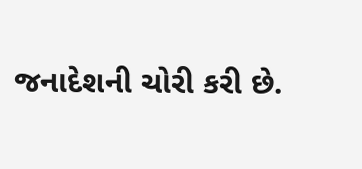જનાદેશની ચોરી કરી છે.